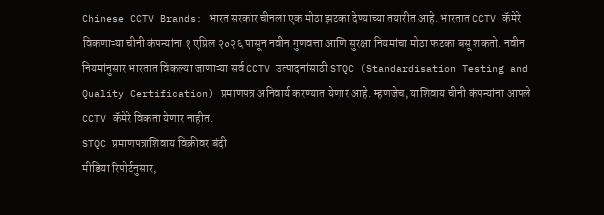Chinese CCTV Brands: भारत सरकार चीनला एक मोठा झटका देण्याच्या तयारीत आहे. भारतात CCTV कॅमेरे विकणाऱ्या चीनी कंपन्यांना १ एप्रिल २०२६ पासून नवीन गुणवत्ता आणि सुरक्षा नियमांचा मोठा फटका बसू शकतो. नवीन नियमांनुसार भारतात विकल्या जाणाऱ्या सर्व CCTV उत्पादनांसाठी STQC (Standardisation Testing and Quality Certification) प्रमाणपत्र अनिवार्य करण्यात येणार आहे. म्हणजेच, याशिवाय चीनी कंपन्यांना आपले CCTV कॅमेरे विकता येणार नाहीत.
STQC प्रमाणपत्राशिवाय विक्रीवर बंदी
मीडिया रिपोर्टनुसार,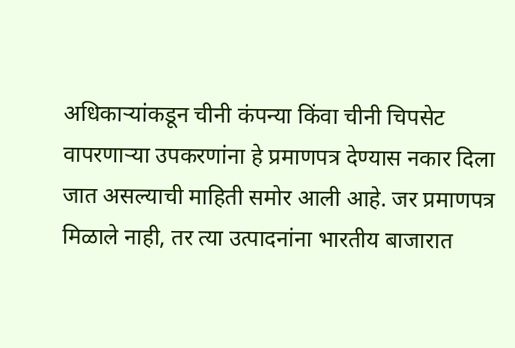अधिकाऱ्यांकडून चीनी कंपन्या किंवा चीनी चिपसेट वापरणाऱ्या उपकरणांना हे प्रमाणपत्र देण्यास नकार दिला जात असल्याची माहिती समोर आली आहे. जर प्रमाणपत्र मिळाले नाही, तर त्या उत्पादनांना भारतीय बाजारात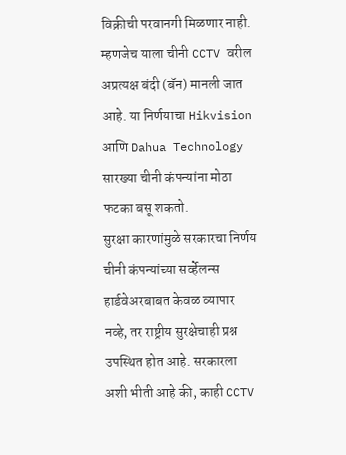विक्रीची परवानगी मिळणार नाही. म्हणजेच याला चीनी CCTV वरील अप्रत्यक्ष बंदी (बॅन) मानली जात आहे. या निर्णयाचा Hikvision आणि Dahua Technology सारख्या चीनी कंपन्यांना मोठा फटका बसू शकतो.
सुरक्षा कारणांमुळे सरकारचा निर्णय
चीनी कंपन्यांच्या सर्व्हेलन्स हार्डवेअरबाबत केवळ व्यापार नव्हे, तर राष्ट्रीय सुरक्षेचाही प्रश्न उपस्थित होत आहे. सरकारला अशी भीती आहे की, काही CCTV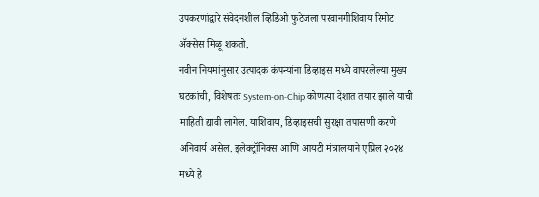उपकरणांद्वारे संवेदनशील व्हिडिओ फुटेजला परवानगीशिवाय रिमोट ॲक्सेस मिळू शकतो.
नवीन नियमांनुसार उत्पादक कंपन्यांना डिव्हाइस मध्ये वापरलेल्या मुख्य घटकांची, विशेषतः System-on-Chip कोणत्या देशात तयार झाले याची माहिती द्यावी लागेल. याशिवाय, डिव्हाइसची सुरक्षा तपासणी करणे अनिवार्य असेल. इलेक्ट्रॉनिक्स आणि आयटी मंत्रालयाने एप्रिल २०२४ मध्ये हे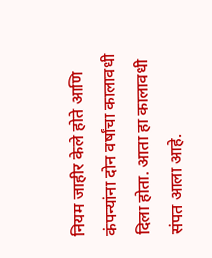नियम जाहीर केले होते आणि कंपन्यांना दोन वर्षांचा कालावधी दिला होता. आता हा कालावधी संपत आला आहे.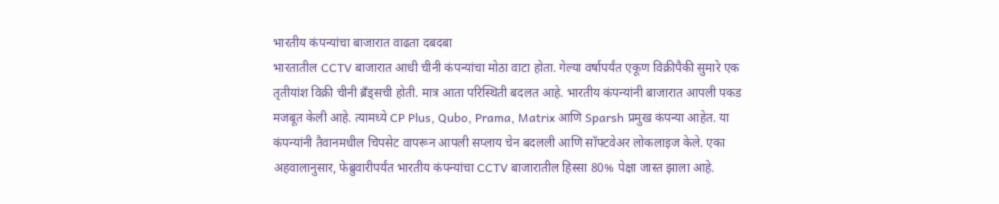भारतीय कंपन्यांचा बाजारात वाढता दबदबा
भारतातील CCTV बाजारात आधी चीनी कंपन्यांचा मोठा वाटा होता. गेल्या वर्षापर्यंत एकूण विक्रीपैकी सुमारे एक तृतीयांश विक्री चीनी ब्रँड्सची होती. मात्र आता परिस्थिती बदलत आहे. भारतीय कंपन्यांनी बाजारात आपली पकड मजबूत केली आहे. त्यामध्ये CP Plus, Qubo, Prama, Matrix आणि Sparsh प्रमुख कंपन्या आहेत. या कंपन्यांनी तैवानमधील चिपसेट वापरून आपली सप्लाय चेन बदलली आणि सॉफ्टवेअर लोकलाइज केले. एका अहवालानुसार, फेब्रुवारीपर्यंत भारतीय कंपन्यांचा CCTV बाजारातील हिस्सा 80% पेक्षा जास्त झाला आहे.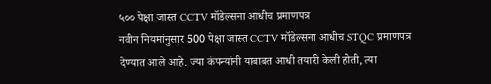५०० पेक्षा जास्त CCTV मॉडेल्सना आधीच प्रमाणपत्र
नवीन नियमांनुसार 500 पेक्षा जास्त CCTV मॉडेल्सना आधीच STQC प्रमाणपत्र देण्यात आले आहे. ज्या कंपन्यांनी याबाबत आधी तयारी केली होती, त्या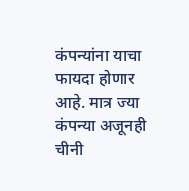कंपन्यांना याचा फायदा होणार आहे. मात्र ज्या कंपन्या अजूनही चीनी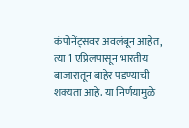कंपोनेंट्सवर अवलंबून आहेत, त्या 1 एप्रिलपासून भारतीय बाजारातून बाहेर पडण्याची शक्यता आहे. या निर्णयामुळे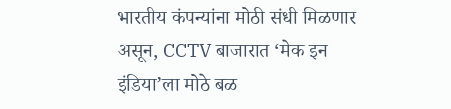भारतीय कंपन्यांना मोठी संधी मिळणार असून, CCTV बाजारात ‘मेक इन इंडिया’ला मोठे बळ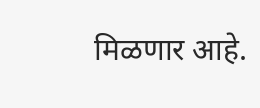मिळणार आहे.